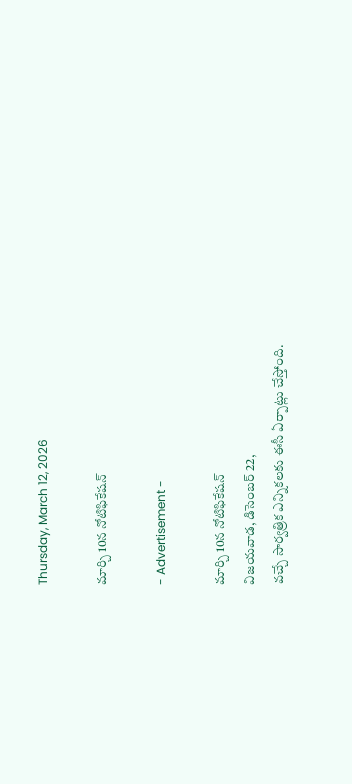Thursday, March 12, 2026

మార్చి 10న నోటిఫికేషన్

- Advertisement -

మార్చి 10న నోటిఫికేషన్
విజయవాడ, డిసెంబర్ 22,
వచ్చే సార్వత్రిక ఎన్నికలకు ఈసీ ఏర్పాట్లు చేస్తోంది.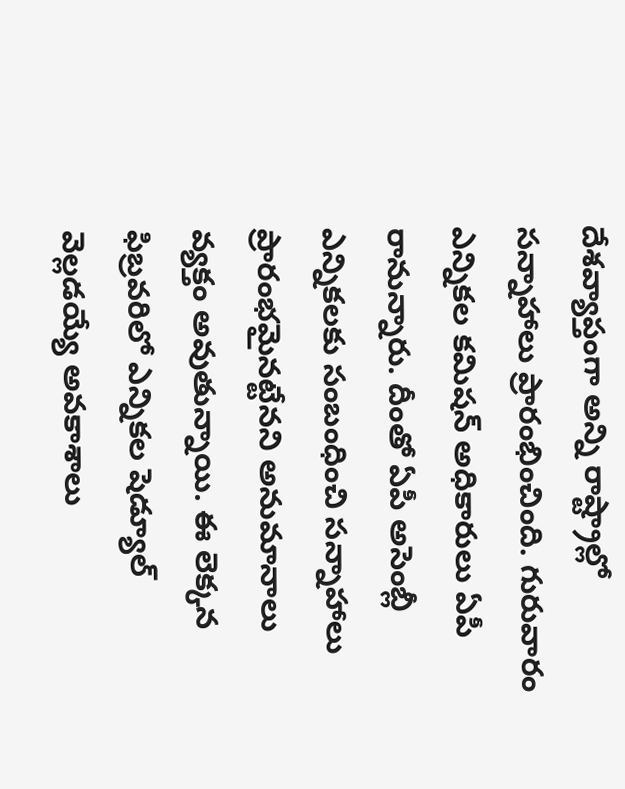దేశవ్యాప్తంగా అన్ని రాష్ట్రాల్లో సన్నాహాలు ప్రారంభించింది. గురువారం ఎన్నికల కమిషన్ అధికారులు ఏపీ రానున్నారు. దీంతో ఏపీ అసెంబ్లీ ఎన్నికలకు సంబంధించి సన్నాహాలు ప్రారంభమైనట్టేనని అనుమానాలు వ్యక్తం అవుతున్నాయి. ఈ లెక్కన ఫిబ్రవరిలో ఎన్నికల షెడ్యూల్ వెల్లడయ్యే అవకాశాలు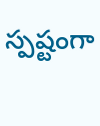స్పష్టంగా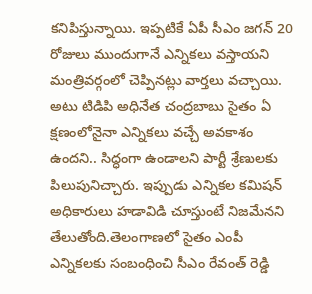కనిపిస్తున్నాయి. ఇప్పటికే ఏపీ సీఎం జగన్ 20 రోజులు ముందుగానే ఎన్నికలు వస్తాయని మంత్రివర్గంలో చెప్పినట్లు వార్తలు వచ్చాయి. అటు టిడిపి అధినేత చంద్రబాబు సైతం ఏ క్షణంలోనైనా ఎన్నికలు వచ్చే అవకాశం ఉందని.. సిద్ధంగా ఉండాలని పార్టీ శ్రేణులకు పిలుపునిచ్చారు. ఇప్పుడు ఎన్నికల కమిషన్ అధికారులు హడావిడి చూస్తుంటే నిజమేనని తేలుతోంది.తెలంగాణలో సైతం ఎంపీ ఎన్నికలకు సంబంధించి సీఎం రేవంత్ రెడ్డి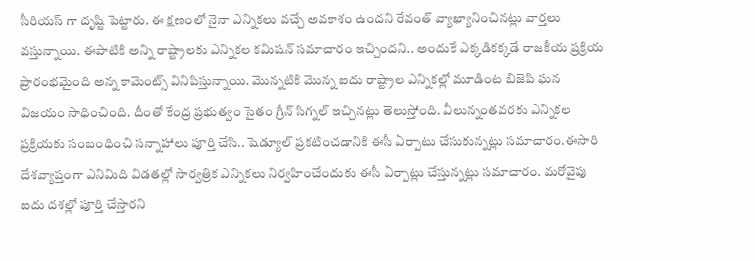సీరియస్ గా దృష్టి పెట్టారు. ఈ క్షణంలో నైనా ఎన్నికలు వచ్చే అవకాశం ఉందని రేవంత్ వ్యాఖ్యానించినట్లు వార్తలు వస్తున్నాయి. ఈపాటికి అన్ని రాష్ట్రాలకు ఎన్నికల కమిషన్ సమాచారం ఇచ్చిందని.. అందుకే ఎక్కడికక్కడే రాజకీయ ప్రక్రియ ప్రారంభమైంది అన్న కామెంట్స్ వినిపిస్తున్నాయి. మొన్నటికి మొన్న ఐదు రాష్ట్రాల ఎన్నికల్లో మూడింట బిజెపి ఘన విజయం సాధించింది. దీంతో కేంద్ర ప్రభుత్వం సైతం గ్రీన్ సిగ్నల్ ఇచ్చినట్లు తెలుస్తోంది. వీలున్నంతవరకు ఎన్నికల ప్రక్రియకు సంబంధించి సన్నాహాలు పూర్తి చేసి.. షెడ్యూల్ ప్రకటించడానికి ఈసీ ఏర్పాటు చేసుకున్నట్లు సమాచారం.ఈసారి దేశవ్యాప్తంగా ఎనిమిది విడతల్లో సార్వత్రిక ఎన్నికలు నిర్వహించేందుకు ఈసీ ఏర్పాట్లు చేస్తున్నట్లు సమాచారం. మరోవైపు ఐదు దశల్లో పూర్తి చేస్తారని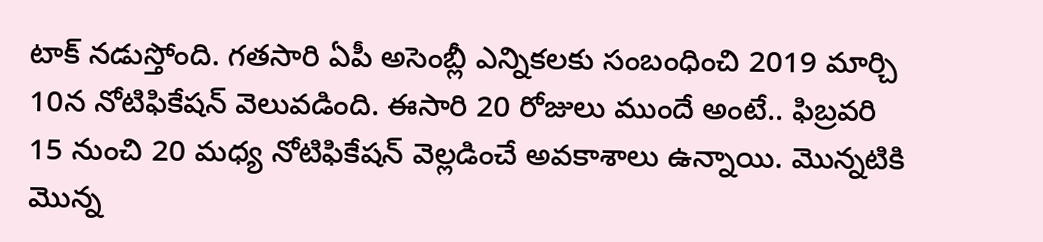టాక్ నడుస్తోంది. గతసారి ఏపీ అసెంబ్లీ ఎన్నికలకు సంబంధించి 2019 మార్చి 10న నోటిఫికేషన్ వెలువడింది. ఈసారి 20 రోజులు ముందే అంటే.. ఫిబ్రవరి 15 నుంచి 20 మధ్య నోటిఫికేషన్ వెల్లడించే అవకాశాలు ఉన్నాయి. మొన్నటికి మొన్న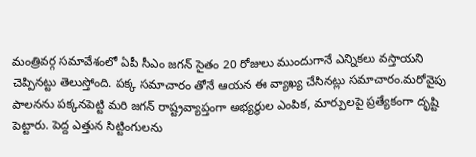మంత్రివర్గ సమావేశంలో ఏపీ సీఎం జగన్ సైతం 20 రోజులు ముందుగానే ఎన్నికలు వస్తాయని చెప్పినట్టు తెలుస్తోంది. పక్క సమాచారం తోనే ఆయన ఈ వ్యాఖ్య చేసినట్లు సమాచారం.మరోవైపు పాలనను పక్కనపెట్టి మరి జగన్ రాష్ట్రవ్యాప్తంగా అభ్యర్థుల ఎంపిక, మార్పులపై ప్రత్యేకంగా దృష్టి పెట్టారు. పెద్ద ఎత్తున సిట్టింగులను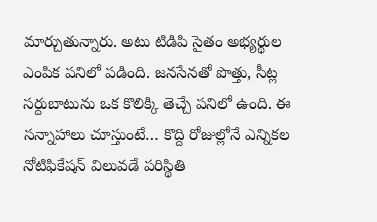మార్చుతున్నారు. అటు టిడిపి సైతం అభ్యర్థుల ఎంపిక పనిలో పడింది. జనసేనతో పొత్తు, సీట్ల సర్దుబాటును ఒక కొలిక్కి తెచ్చే పనిలో ఉంది. ఈ సన్నాహాలు చూస్తుంటే… కొద్ది రోజుల్లోనే ఎన్నికల నోటిఫికేషన్ విలువడే పరిస్థితి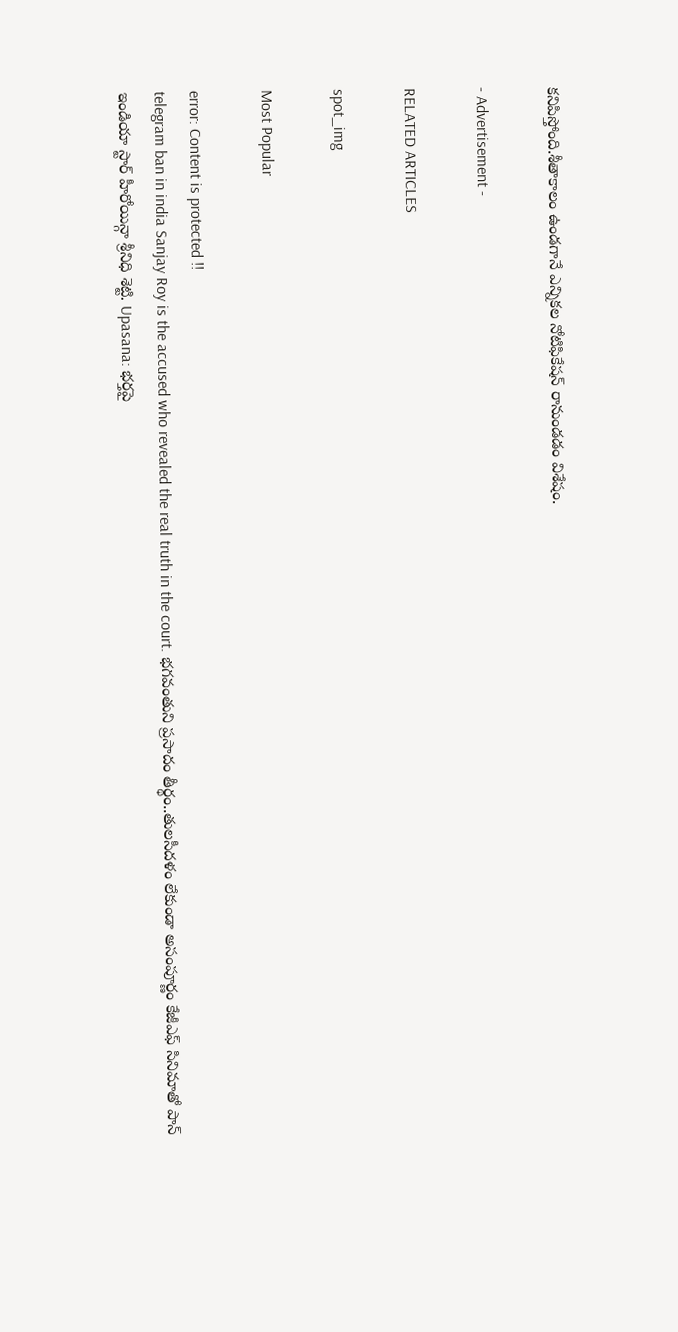కనిపిస్తోంది.శీతాకాలం ఉండగానే ఎన్నికల నోటిఫికేషన్ రానుండడం విశేషం.

- Advertisement -

RELATED ARTICLES

spot_img

Most Popular

error: Content is protected !!
telegram ban in india Sanjay Roy is the accused who revealed the real truth in the court. భగవంతుని ప్రసాదం తీర్థం..తులసీదళం లేకుండా అసంపూర్ణం కేజీఎఫ్ సినిమాతో పాన్ ఇండియా స్టార్ హీరోయిన్గా శ్రీనిధి శెట్టి. Upasana: భర్తపై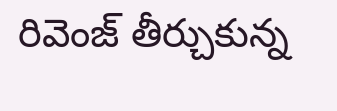రివెంజ్ తీర్చుకున్న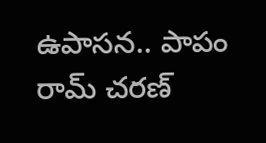ఉపాసన.. పాపం రామ్ చరణ్